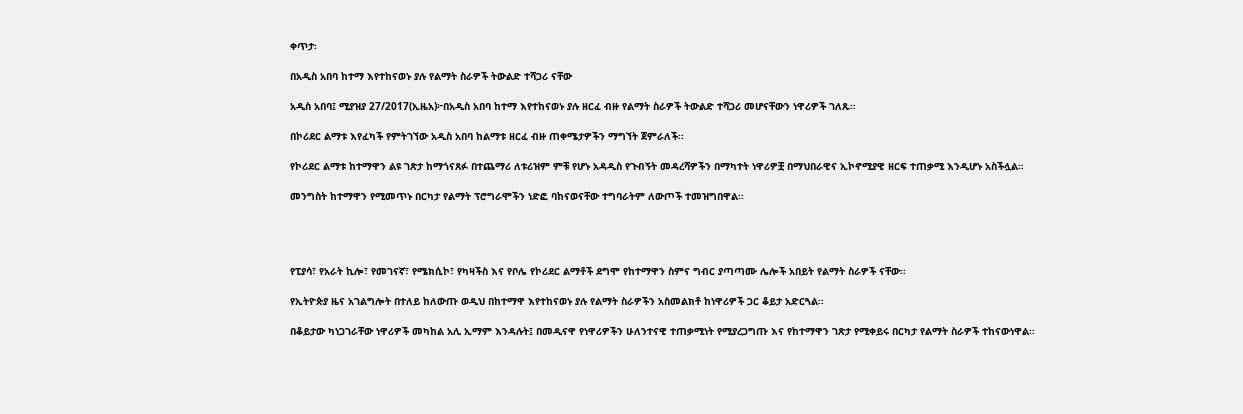ቀጥታ፡

በአዲስ አበባ ከተማ እየተከናወኑ ያሉ የልማት ስራዎች ትውልድ ተሻጋሪ ናቸው

አዲስ አበባ፤ ሚያዝያ 27/2017(ኢዜአ)፦በአዲስ አበባ ከተማ እየተከናወኑ ያሉ ዘርፈ ብዙ የልማት ስራዎች ትውልድ ተሻጋሪ መሆናቸውን ነዋሪዎች ገለጹ።

በኮሪደር ልማቱ እየፈካች የምትገኘው አዲስ አበባ ከልማቱ ዘርፈ ብዙ ጠቀሜታዎችን ማግኘት ጀምራለች፡፡

የኮሪደር ልማቱ ከተማዋን ልዩ ገጽታ ከማጎናጸፉ በተጨማሪ ለቱሪዝም ምቹ የሆኑ አዳዲስ የጉብኝት መዳረሻዎችን በማካተት ነዋሪዎቿ በማህበራዊና ኢኮኖሚያዊ ዘርፍ ተጠቃሚ እንዲሆኑ አስችሏል።

መንግስት ከተማዋን የሚመጥኑ በርካታ የልማት ፕሮግራሞችን ነድፎ ባከናወናቸው ተግባራትም ለውጦች ተመዝግበዋል፡፡




የፒያሳ፣ የአራት ኪሎ፣ የመገናኛ፣ የሜክሲኮ፣ የካዛችስ እና የቦሌ የኮሪደር ልማቶች ደግሞ የከተማዋን ስምና ግብር ያጣጣሙ ሌሎች አበይት የልማት ስራዎች ናቸው፡፡

የኢትዮጵያ ዜና አገልግሎት በተለይ ከለውጡ ወዲህ በከተማዋ እየተከናወኑ ያሉ የልማት ስራዎችን አስመልክቶ ከነዋሪዎች ጋር ቆይታ አድርጓል፡፡

በቆይታው ካነጋገራቸው ነዋሪዎች መካከል አሊ ኢማም እንዳሉት፤ በመዲናዋ የነዋሪዎችን ሁለንተናዊ ተጠቃሚነት የሚያረጋግጡ እና የከተማዋን ገጽታ የሚቀይሩ በርካታ የልማት ስራዎች ተከናውነዋል፡፡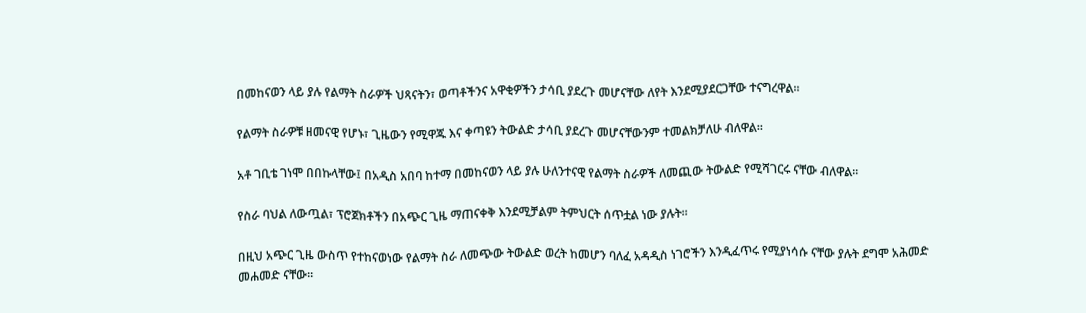በመከናወን ላይ ያሉ የልማት ስራዎች ህጻናትን፣ ወጣቶችንና አዋቂዎችን ታሳቢ ያደረጉ መሆናቸው ለየት እንደሚያደርጋቸው ተናግረዋል፡፡

የልማት ስራዎቹ ዘመናዊ የሆኑ፣ ጊዜውን የሚዋጁ እና ቀጣዩን ትውልድ ታሳቢ ያደረጉ መሆናቸውንም ተመልክቻለሁ ብለዋል።

አቶ ገቢቴ ገነሞ በበኩላቸው፤ በአዲስ አበባ ከተማ በመከናወን ላይ ያሉ ሁለንተናዊ የልማት ስራዎች ለመጪው ትውልድ የሚሻገርሩ ናቸው ብለዋል፡፡

የስራ ባህል ለውጧል፣ ፕሮጀክቶችን በአጭር ጊዜ ማጠናቀቅ እንደሚቻልም ትምህርት ሰጥቷል ነው ያሉት።

በዚህ አጭር ጊዜ ውስጥ የተከናወነው የልማት ስራ ለመጭው ትውልድ ወረት ከመሆን ባለፈ አዳዲስ ነገሮችን እንዲፈጥሩ የሚያነሳሱ ናቸው ያሉት ደግሞ አሕመድ መሐመድ ናቸው፡፡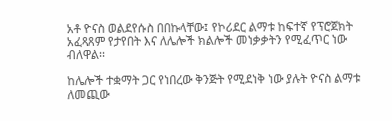አቶ ዮናስ ወልደየሱስ በበኩላቸው፤ የኮሪደር ልማቱ ከፍተኛ የፕሮጀክት አፈጻጸም የታየበት እና ለሌሎች ክልሎች መነቃቃትን የሚፈጥር ነው ብለዋል፡፡

ከሌሎች ተቋማት ጋር የነበረው ቅንጅት የሚደነቅ ነው ያሉት ዮናስ ልማቱ ለመጪው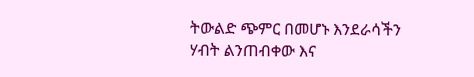ትውልድ ጭምር በመሆኑ እንደራሳችን ሃብት ልንጠብቀው እና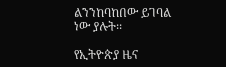ልንንከባከበው ይገባል ነው ያሉት፡፡

የኢትዮጵያ ዜና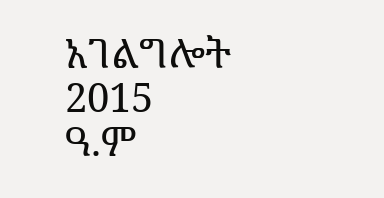አገልግሎት
2015
ዓ.ም